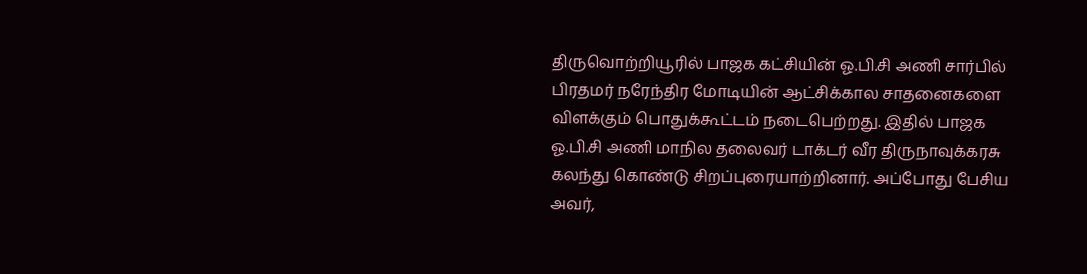திருவொற்றியூரில் பாஜக கட்சியின் ஓ.பி.சி அணி சார்பில் பிரதமர் நரேந்திர மோடியின் ஆட்சிக்கால சாதனைகளை விளக்கும் பொதுக்கூட்டம் நடைபெற்றது. இதில் பாஜக ஓ.பி.சி அணி மாநில தலைவர் டாக்டர் வீர திருநாவுக்கரசு கலந்து கொண்டு சிறப்புரையாற்றினார். அப்போது பேசிய அவர்,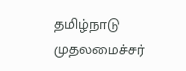தமிழ்நாடு முதலமைச்சர்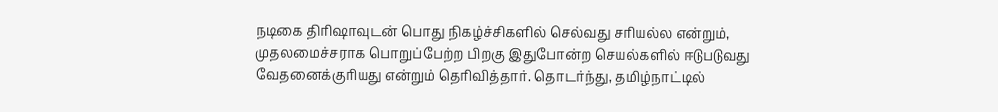நடிகை திரிஷாவுடன் பொது நிகழ்ச்சிகளில் செல்வது சரியல்ல என்றும், முதலமைச்சராக பொறுப்பேற்ற பிறகு இதுபோன்ற செயல்களில் ஈடுபடுவது வேதனைக்குரியது என்றும் தெரிவித்தார். தொடர்ந்து, தமிழ்நாட்டில்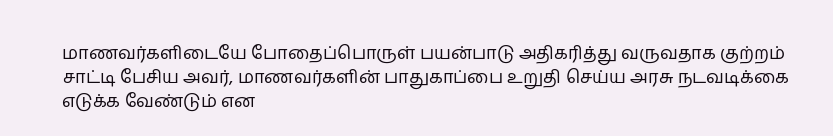மாணவர்களிடையே போதைப்பொருள் பயன்பாடு அதிகரித்து வருவதாக குற்றம் சாட்டி பேசிய அவர், மாணவர்களின் பாதுகாப்பை உறுதி செய்ய அரசு நடவடிக்கை எடுக்க வேண்டும் என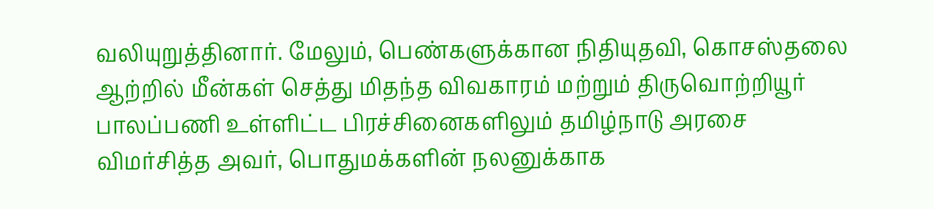வலியுறுத்தினார். மேலும், பெண்களுக்கான நிதியுதவி, கொசஸ்தலை ஆற்றில் மீன்கள் செத்து மிதந்த விவகாரம் மற்றும் திருவொற்றியூர் பாலப்பணி உள்ளிட்ட பிரச்சினைகளிலும் தமிழ்நாடு அரசை விமர்சித்த அவர், பொதுமக்களின் நலனுக்காக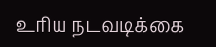உரிய நடவடிக்கை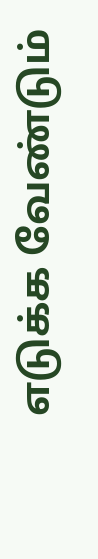எடுக்க வேண்டும்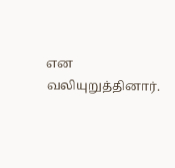என வலியுறுத்தினார்.